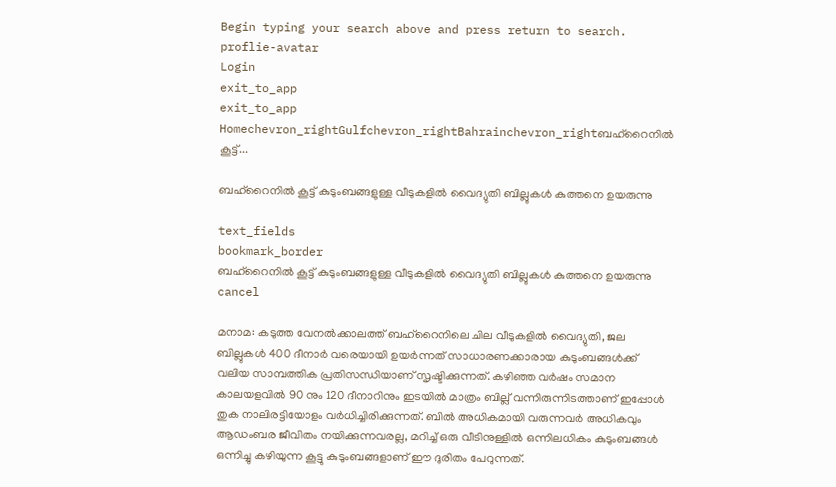Begin typing your search above and press return to search.
proflie-avatar
Login
exit_to_app
exit_to_app
Homechevron_rightGulfchevron_rightBahrainchevron_rightബഹ്‌റൈനിൽ കൂട്ട്...

ബഹ്‌റൈനിൽ കൂട്ട് കുടുംബങ്ങളുള്ള വീടുകളിൽ വൈദ്യുതി ബില്ലുകൾ കുത്തനെ ഉയരുന്നു

text_fields
bookmark_border
ബഹ്‌റൈനിൽ കൂട്ട് കുടുംബങ്ങളുള്ള വീടുകളിൽ വൈദ്യുതി ബില്ലുകൾ കുത്തനെ ഉയരുന്നു
cancel

മനാമ: കടുത്ത വേനൽക്കാലത്ത് ബഹ്‌റൈനിലെ ചില വീടുകളിൽ വൈദ്യുതി, ജല ബില്ലുകൾ 400 ദീനാർ വരെയായി ഉയർന്നത് സാധാരണക്കാരായ കുടുംബങ്ങൾക്ക് വലിയ സാമ്പത്തിക പ്രതിസന്ധിയാണ് സൃഷ്ടിക്കുന്നത്. കഴിഞ്ഞ വർഷം സമാന കാലയളവിൽ 90 നും 120 ദീനാറിനും ഇടയിൽ മാത്രം ബില്ല് വന്നിരുന്നിടത്താണ് ഇപ്പോൾ തുക നാലിരട്ടിയോളം വർധിച്ചിരിക്കുന്നത്. ബിൽ അധികമായി വരുന്നവർ അധികവും ആഡംബര ജീവിതം നയിക്കുന്നവരല്ല, മറിച്ച് ഒരു വീടിനുള്ളിൽ ഒന്നിലധികം കുടുംബങ്ങൾ ഒന്നിച്ചു കഴിയുന്ന കൂട്ടു കുടുംബങ്ങളാണ് ഈ ദുരിതം പേറുന്നത്.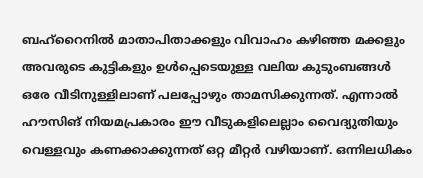ബഹ്‌റൈനിൽ മാതാപിതാക്കളും വിവാഹം കഴിഞ്ഞ മക്കളും അവരുടെ കുട്ടികളും ഉൾപ്പെടെയുള്ള വലിയ കുടുംബങ്ങൾ ഒരേ വീടിനുള്ളിലാണ് പലപ്പോഴും താമസിക്കുന്നത്. എന്നാൽ ഹൗസിങ് നിയമപ്രകാരം ഈ വീടുകളിലെല്ലാം വൈദ്യുതിയും വെള്ളവും കണക്കാക്കുന്നത് ഒറ്റ മീറ്റർ വഴിയാണ്. ഒന്നിലധികം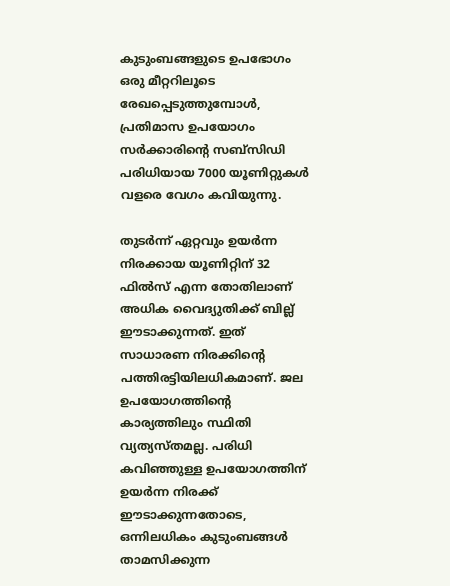കുടുംബങ്ങളുടെ ഉപഭോഗം ഒരു മീറ്ററിലൂടെ രേഖപ്പെടുത്തുമ്പോൾ, പ്രതിമാസ ഉപയോഗം സർക്കാരിന്റെ സബ്‌സിഡി പരിധിയായ 7000 യൂണിറ്റുകൾ വളരെ വേഗം കവിയുന്നു.

തുടർന്ന് ഏറ്റവും ഉയർന്ന നിരക്കായ യൂണിറ്റിന് 32 ഫിൽസ് എന്ന തോതിലാണ് അധിക വൈദ്യുതിക്ക് ബില്ല് ഈടാക്കുന്നത്. ഇത് സാധാരണ നിരക്കിന്റെ പത്തിരട്ടിയിലധികമാണ്. ജല ഉപയോഗത്തിന്റെ കാര്യത്തിലും സ്ഥിതി വ്യത്യസ്തമല്ല. പരിധി കവിഞ്ഞുള്ള ഉപയോഗത്തിന് ഉയർന്ന നിരക്ക് ഈടാക്കുന്നതോടെ, ഒന്നിലധികം കുടുംബങ്ങൾ താമസിക്കുന്ന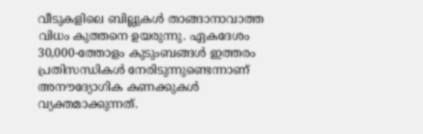വീടുകളിലെ ബില്ലുകൾ താങ്ങാനാവാത്ത വിധം കുത്തനെ ഉയരുന്നു. ഏകദേശം 30,000-ത്തോളം കുടുംബങ്ങൾ ഇത്തരം പ്രതിസന്ധികൾ നേരിടുന്നുണ്ടെന്നാണ് അനൗദ്യോഗിക കണക്കുകൾ വ്യക്തമാക്കുന്നത്.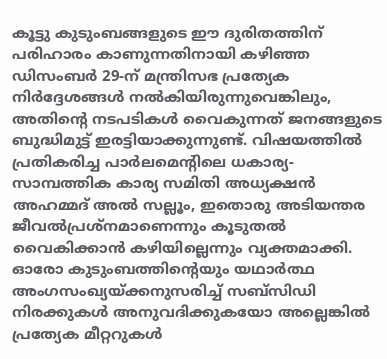കൂട്ടു കുടുംബങ്ങളുടെ ഈ ദുരിതത്തിന് പരിഹാരം കാണുന്നതിനായി കഴിഞ്ഞ ഡിസംബർ 29-ന് മന്ത്രിസഭ പ്രത്യേക നിർദ്ദേശങ്ങൾ നൽകിയിരുന്നുവെങ്കിലും, അതിന്റെ നടപടികൾ വൈകുന്നത് ജനങ്ങളുടെ ബുദ്ധിമുട്ട് ഇരട്ടിയാക്കുന്നുണ്ട്. വിഷയത്തിൽ പ്രതികരിച്ച പാർലമെന്റിലെ ധകാര്യ-സാമ്പത്തിക കാര്യ സമിതി അധ്യക്ഷൻ അഹമ്മദ് അൽ സല്ലൂം, ഇതൊരു അടിയന്തര ജീവൽപ്രശ്നമാണെന്നും കൂടുതൽ വൈകിക്കാൻ കഴിയില്ലെന്നും വ്യക്തമാക്കി. ഓരോ കുടുംബത്തിന്റെയും യഥാർത്ഥ അംഗസംഖ്യയ്ക്കനുസരിച്ച് സബ്‌സിഡി നിരക്കുകൾ അനുവദിക്കുകയോ അല്ലെങ്കിൽ പ്രത്യേക മീറ്ററുകൾ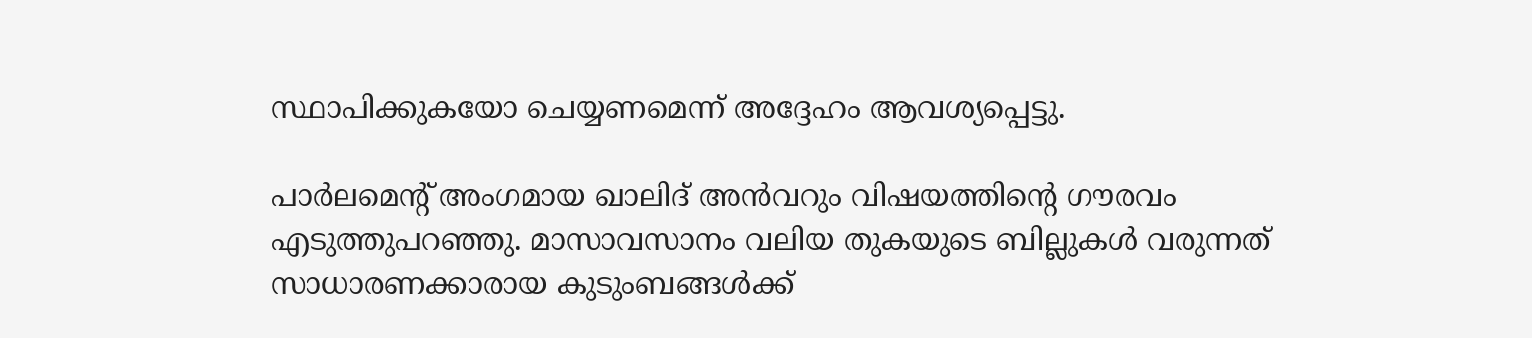സ്ഥാപിക്കുകയോ ചെയ്യണമെന്ന് അദ്ദേഹം ആവശ്യപ്പെട്ടു.

പാർലമെന്റ് അംഗമായ ഖാലിദ് അൻവറും വിഷയത്തിന്റെ ഗൗരവം എടുത്തുപറഞ്ഞു. മാസാവസാനം വലിയ തുകയുടെ ബില്ലുകൾ വരുന്നത് സാധാരണക്കാരായ കുടുംബങ്ങൾക്ക്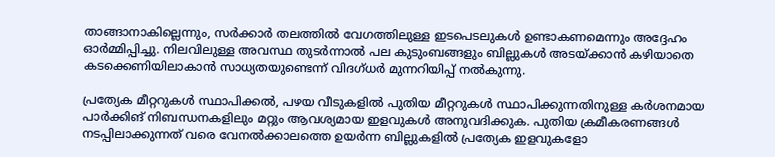താങ്ങാനാകില്ലെന്നും, സർക്കാർ തലത്തിൽ വേഗത്തിലുള്ള ഇടപെടലുകൾ ഉണ്ടാകണമെന്നും അദ്ദേഹം ഓർമ്മിപ്പിച്ചു. നിലവിലുള്ള അവസ്ഥ തുടർന്നാൽ പല കുടുംബങ്ങളും ബില്ലുകൾ അടയ്ക്കാൻ കഴിയാതെ കടക്കെണിയിലാകാൻ സാധ്യതയുണ്ടെന്ന് വിദഗ്ധർ മുന്നറിയിപ്പ് നൽകുന്നു.

പ്രത്യേക മീറ്ററുകൾ സ്ഥാപിക്കൽ, പഴയ വീടുകളിൽ പുതിയ മീറ്ററുകൾ സ്ഥാപിക്കുന്നതിനുള്ള കർശനമായ പാർക്കിങ് നിബന്ധനകളിലും മറ്റും ആവശ്യമായ ഇളവുകൾ അനുവദിക്കുക. പുതിയ ക്രമീകരണങ്ങൾ നടപ്പിലാക്കുന്നത് വരെ വേനൽക്കാലത്തെ ഉയർന്ന ബില്ലുകളിൽ പ്രത്യേക ഇളവുകളോ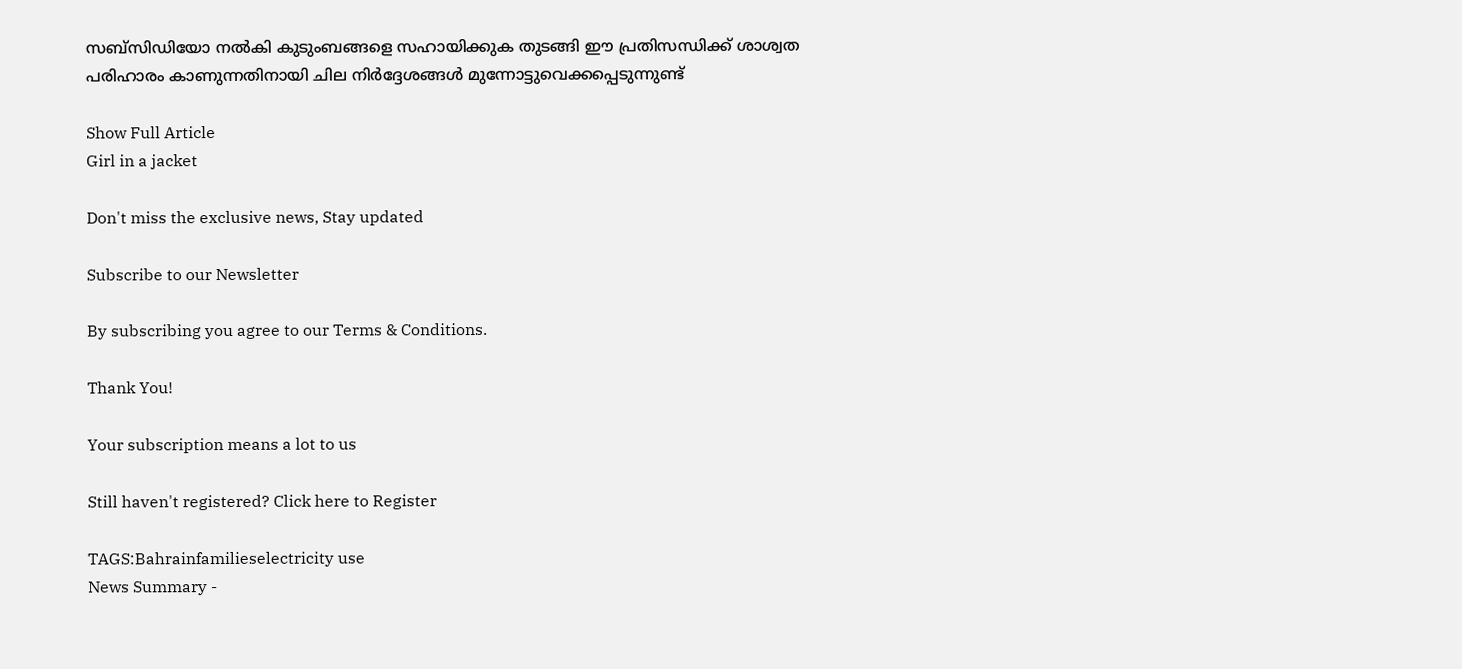സബ്‌സിഡിയോ നൽകി കുടുംബങ്ങളെ സഹായിക്കുക തുടങ്ങി ഈ പ്രതിസന്ധിക്ക് ശാശ്വത പരിഹാരം കാണുന്നതിനായി ചില നിർദ്ദേശങ്ങൾ മുന്നോട്ടുവെക്കപ്പെടുന്നുണ്ട്

Show Full Article
Girl in a jacket

Don't miss the exclusive news, Stay updated

Subscribe to our Newsletter

By subscribing you agree to our Terms & Conditions.

Thank You!

Your subscription means a lot to us

Still haven't registered? Click here to Register

TAGS:Bahrainfamilieselectricity use
News Summary -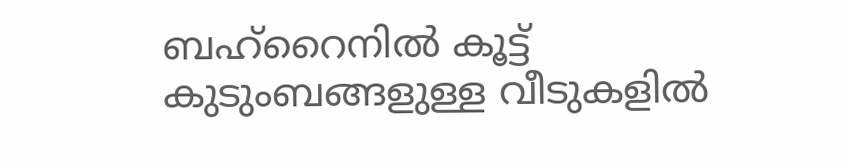ബഹ്‌റൈനിൽ കൂട്ട് കുടുംബങ്ങളുള്ള വീടുകളിൽ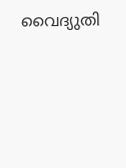വൈദ്യുതി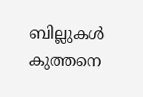ബില്ലുകൾ കുത്തനെ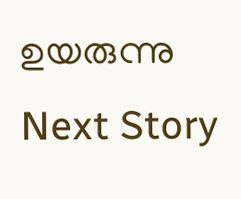ഉയരുന്നു
Next Story